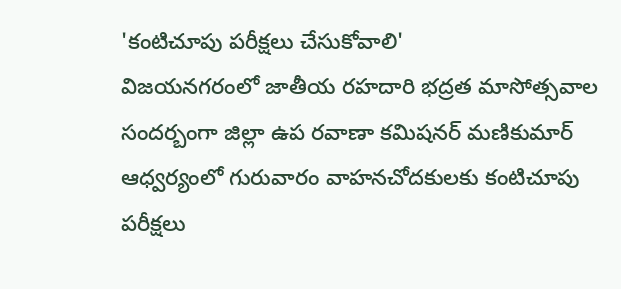'కంటిచూపు పరీక్షలు చేసుకోవాలి'
విజయనగరంలో జాతీయ రహదారి భద్రత మాసోత్సవాల సందర్బంగా జిల్లా ఉప రవాణా కమిషనర్ మణికుమార్ ఆధ్వర్యంలో గురువారం వాహనచోదకులకు కంటిచూపు పరీక్షలు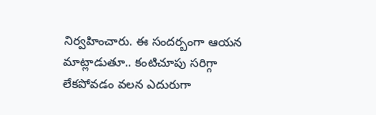నిర్వహించారు. ఈ సందర్బంగా ఆయన మాట్లాడుతూ.. కంటిచూపు సరిగ్గా లేకపోవడం వలన ఎదురుగా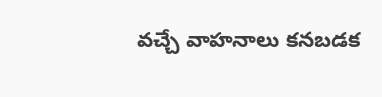వచ్చే వాహనాలు కనబడక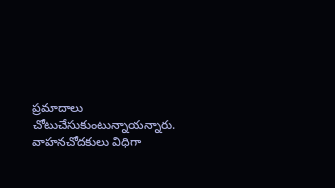ప్రమాదాలు చోటుచేసుకుంటున్నాయన్నారు. వాహనచోదకులు విధిగా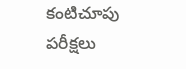కంటిచూపు పరీక్షలు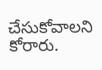చేసుకోవాలని కోరారు.